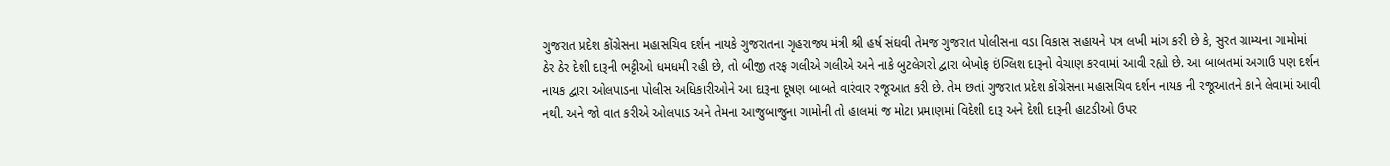ગુજરાત પ્રદેશ કોંગ્રેસના મહાસચિવ દર્શન નાયકે ગુજરાતના ગૃહરાજ્ય મંત્રી શ્રી હર્ષ સંઘવી તેમજ ગુજરાત પોલીસના વડા વિકાસ સહાયને પત્ર લખી માંગ કરી છે કે, સુરત ગ્રામ્યના ગામોમાં ઠેર ઠેર દેશી દારૂની ભટ્ટીઓ ધમધમી રહી છે, તો બીજી તરફ ગલીએ ગલીએ અને નાકે બુટલેગરો દ્વારા બેખોફ ઇંગ્લિશ દારૂનો વેચાણ કરવામાં આવી રહ્યો છે. આ બાબતમાં અગાઉ પણ દર્શન નાયક દ્વારા ઓલપાડના પોલીસ અધિકારીઓને આ દારૂના દૂષણ બાબતે વારંવાર રજૂઆત કરી છે. તેમ છતાં ગુજરાત પ્રદેશ કોંગ્રેસના મહાસચિવ દર્શન નાયક ની રજૂઆતને કાને લેવામાં આવી નથી. અને જો વાત કરીએ ઓલપાડ અને તેમના આજુબાજુના ગામોની તો હાલમાં જ મોટા પ્રમાણમાં વિદેશી દારૂ અને દેશી દારૂની હાટડીઓ ઉપર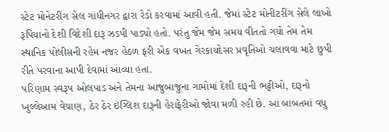સ્ટેટ મોનેટરીંગ સેલ ગાંધીનગર દ્વારા રેડો કરવામાં આવી હતી. જેમાં સ્ટેટ મોનીટરીંગ સેલે લાખો રૂપિયાનો દેશી વિદેશી દારૂ ઝડપી પાડ્યો હતો. પરંતુ જેમ જેમ સમય વીતતો ગયો તેમ તેમ સ્થાનિક પોલીસની રહેમ નજર હેઠળ ફરી એક વખત ગેરકાયદેસર પ્રવૃતિઓ ચલાવવા માટે છુપી રીતે પરવાના આપી દેવામાં આવ્યા હતા.
પરિણામ સ્વરૂપ ઓલપાડ અને તેમના આજુબાજુના ગામોમાં દેશી દારૂની ભટ્ટીઓ, દારૂનો ખુલ્લેઆમ વેચાણ, ઠેર ઠેર ઇંગ્લિશ દારૂની હેરાફેરીઓ જોવા મળી રહી છે. આ બાબતમાં વધુ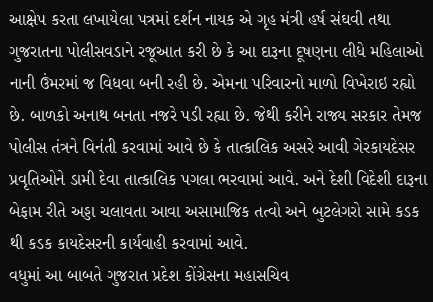આક્ષેપ કરતા લખાયેલા પત્રમાં દર્શન નાયક એ ગૃહ મંત્રી હર્ષ સંઘવી તથા ગુજરાતના પોલીસવડાને રજૂઆત કરી છે કે આ દારૂના દૂષણના લીધે મહિલાઓ નાની ઉંમરમાં જ વિધવા બની રહી છે. એમના પરિવારનો માળો વિખેરાઇ રહ્યો છે. બાળકો અનાથ બનતા નજરે પડી રહ્યા છે. જેથી કરીને રાજ્ય સરકાર તેમજ પોલીસ તંત્રને વિનંતી કરવામાં આવે છે કે તાત્કાલિક અસરે આવી ગેરકાયદેસર પ્રવૃતિઓને ડામી દેવા તાત્કાલિક પગલા ભરવામાં આવે. અને દેશી વિદેશી દારૂના બેફામ રીતે અડ્ડા ચલાવતા આવા અસામાજિક તત્વો અને બુટલેગરો સામે કડક થી કડક કાયદેસરની કાર્યવાહી કરવામાં આવે.
વધુમાં આ બાબતે ગુજરાત પ્રદેશ કોંગ્રેસના મહાસચિવ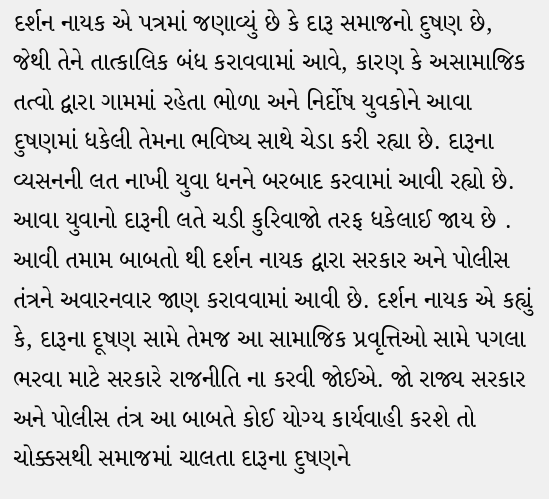દર્શન નાયક એ પત્રમાં જણાવ્યું છે કે દારૂ સમાજનો દુષણ છે, જેથી તેને તાત્કાલિક બંધ કરાવવામાં આવે, કારણ કે અસામાજિક તત્વો દ્વારા ગામમાં રહેતા ભોળા અને નિર્દોષ યુવકોને આવા દુષણમાં ધકેલી તેમના ભવિષ્ય સાથે ચેડા કરી રહ્યા છે. દારૂના વ્યસનની લત નાખી યુવા ધનને બરબાદ કરવામાં આવી રહ્યો છે. આવા યુવાનો દારૂની લતે ચડી કુરિવાજો તરફ ધકેલાઈ જાય છે . આવી તમામ બાબતો થી દર્શન નાયક દ્વારા સરકાર અને પોલીસ તંત્રને અવારનવાર જાણ કરાવવામાં આવી છે. દર્શન નાયક એ કહ્યું કે, દારૂના દૂષણ સામે તેમજ આ સામાજિક પ્રવૃત્તિઓ સામે પગલા ભરવા માટે સરકારે રાજનીતિ ના કરવી જોઈએ. જો રાજ્ય સરકાર અને પોલીસ તંત્ર આ બાબતે કોઈ યોગ્ય કાર્યવાહી કરશે તો ચોક્કસથી સમાજમાં ચાલતા દારૂના દુષણને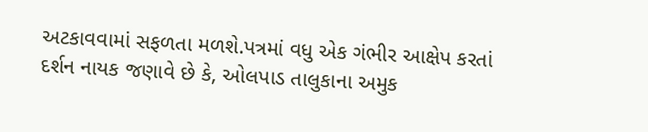અટકાવવામાં સફળતા મળશે.પત્રમાં વધુ એક ગંભીર આક્ષેપ કરતાં દર્શન નાયક જણાવે છે કે, ઓલપાડ તાલુકાના અમુક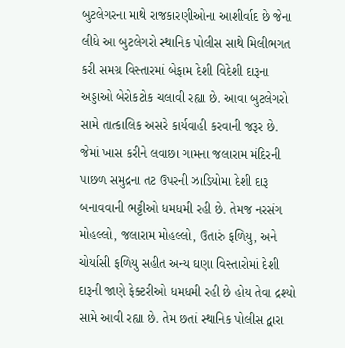બુટલેગરના માથે રાજકારણીઓના આશીર્વાદ છે જેના લીધે આ બુટલેગરો સ્થાનિક પોલીસ સાથે મિલીભગત કરી સમગ્ર વિસ્તારમાં બેફામ દેશી વિદેશી દારૂના અડ્ડાઓ બેરોકટોક ચલાવી રહ્યા છે. આવા બુટલેગરો સામે તાત્કાલિક અસરે કાર્યવાહી કરવાની જરૂર છે. જેમાં ખાસ કરીને લવાછા ગામના જલારામ મંદિરની પાછળ સમુદ્રના તટ ઉપરની ઝાડિયોમા દેશી દારૂ બનાવવાની ભટ્ટીઓ ધમધમી રહી છે. તેમજ નરસંગ મોહલ્લો, જલારામ મોહલ્લો, ઉતારું ફળિયુ, અને ચોર્યાસી ફળિયુ સહીત અન્ય ઘણા વિસ્તારોમાં દેશી દારૂની જાણે ફેક્ટરીઓ ધમધમી રહી છે હોય તેવા દ્રશ્યો સામે આવી રહ્યા છે. તેમ છતાં સ્થાનિક પોલીસ દ્વારા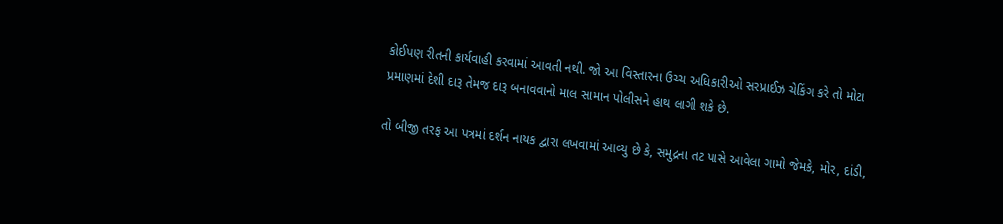કોઈપણ રીતની કાર્યવાહી કરવામાં આવતી નથી. જો આ વિસ્તારના ઉચ્ચ અધિકારીઓ સરપ્રાઈઝ ચેકિંગ કરે તો મોટા પ્રમાણમાં દેશી દારૂ તેમજ દારૂ બનાવવાનો માલ સામાન પોલીસને હાથ લાગી શકે છે.

તો બીજી તરફ આ પત્રમાં દર્શન નાયક દ્વારા લખવામાં આવ્યુ છે કે, સમુદ્રના તટ પાસે આવેલા ગામો જેમકે, મોર, દાંડી,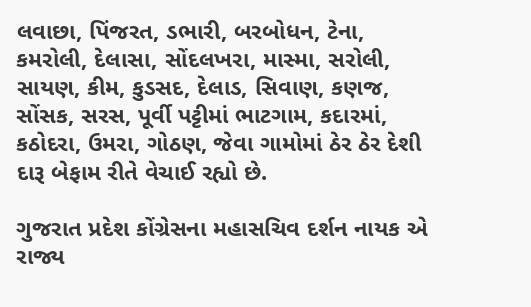લવાછા, પિંજરત, ડભારી, બરબોધન, ટેના, કમરોલી, દેલાસા, સોંદલખરા, માસ્મા, સરોલી, સાયણ, કીમ, કુડસદ, દેલાડ, સિવાણ, કણજ, સોંસક, સરસ, પૂર્વી પટ્ટીમાં ભાટગામ, કદારમાં, કઠોદરા, ઉમરા, ગોઠણ, જેવા ગામોમાં ઠેર ઠેર દેશી દારૂ બેફામ રીતે વેચાઈ રહ્યો છે.

ગુજરાત પ્રદેશ કોંગ્રેસના મહાસચિવ દર્શન નાયક એ રાજ્ય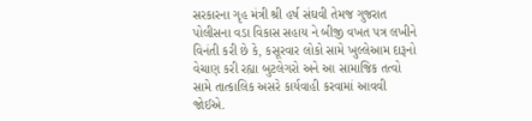સરકારના ગૃહ મંત્રી શ્રી હર્ષ સંઘવી તેમજ ગુજરાત પોલીસના વડા વિકાસ સહાય ને બીજી વખત પત્ર લખીને વિનંતી કરી છે કે, કસૂરવાર લોકો સામે ખુલ્લેઆમ દારૂનો વેચાણ કરી રહ્યા બુટલેગરો અને આ સામાજિક તત્વો સામે તાત્કાલિક અસરે કાર્યવાહી કરવામાં આવવી જોઈએ.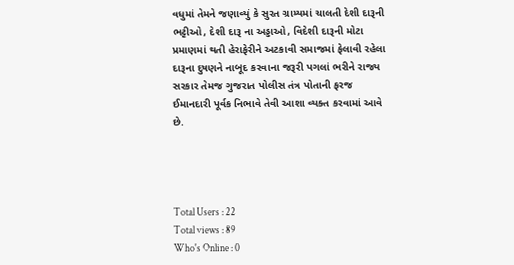વધુમાં તેમને જણાવ્યું કે સુરત ગ્રામ્યમાં ચાલતી દેશી દારૂની ભટ્ટીઓ, દેશી દારૂ ના અડ્ડાઓ, વિદેશી દારૂની મોટા પ્રમાણમાં થતી હેરાફેરીને અટકાવી સમાજમાં ફેલાવી રહેલા દારૂના દુષણને નાબૂદ કરવાના જરૂરી પગલાં ભરીને રાજ્ય સરકાર તેમજ ગુજરાત પોલીસ તંત્ર પોતાની ફરજ ઈમાનદારી પૂર્વક નિભાવે તેવી આશા વ્યક્ત કરવામાં આવે છે.




Total Users : 22
Total views : 89
Who's Online : 0